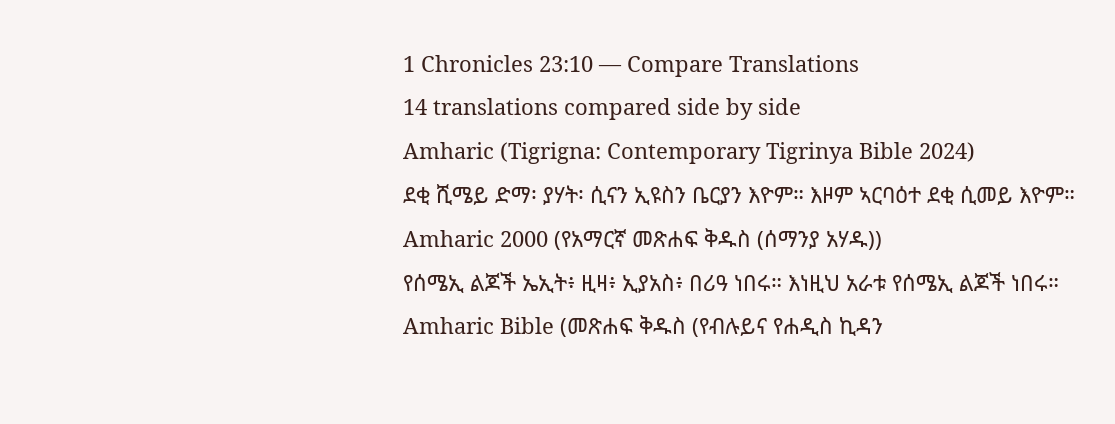1 Chronicles 23:10 — Compare Translations
14 translations compared side by side
Amharic (Tigrigna: Contemporary Tigrinya Bible 2024)
ደቂ ሺሜይ ድማ፡ ያሃት፡ ሲናን ኢዩስን ቤርያን እዮም። እዞም ኣርባዕተ ደቂ ሲመይ እዮም።
Amharic 2000 (የአማርኛ መጽሐፍ ቅዱስ (ሰማንያ አሃዱ))
የሰሜኢ ልጆች ኤኢት፥ ዚዛ፥ ኢያአስ፥ በሪዓ ነበሩ። እነዚህ አራቱ የሰሜኢ ልጆች ነበሩ።
Amharic Bible (መጽሐፍ ቅዱስ (የብሉይና የሐዲስ ኪዳን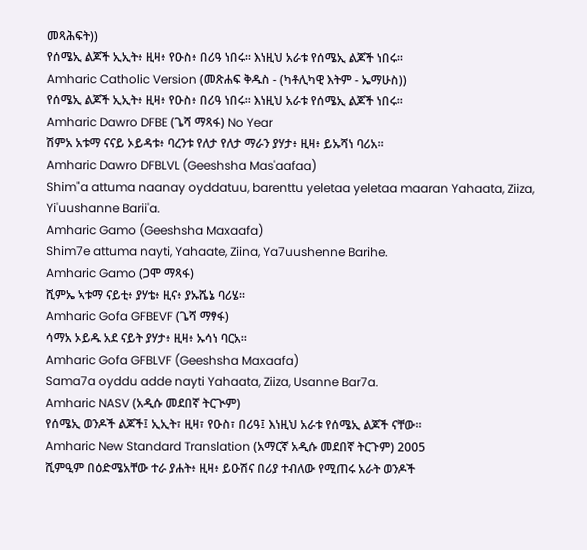መጻሕፍት))
የሰሜኢ ልጆች ኢኢት፥ ዚዛ፥ የዑስ፥ በሪዓ ነበሩ። እነዚህ አራቱ የሰሜኢ ልጆች ነበሩ።
Amharic Catholic Version (መጽሐፍ ቅዱስ - (ካቶሊካዊ እትም - ኤማሁስ))
የሰሜኢ ልጆች ኢኢት፥ ዚዛ፥ የዑስ፥ በሪዓ ነበሩ። እነዚህ አራቱ የሰሜኢ ልጆች ነበሩ።
Amharic Dawro DFBE (ጌሻ ማጻፋ) No Year
ሽምአ አቱማ ናናይ ኦይዳቱ፥ ባረንቱ የለታ የለታ ማራን ያሃታ፥ ዚዛ፥ ይኡሻነ ባሪአ።
Amharic Dawro DFBLVL (Geeshsha Mas'aafaa)
Shim"a attuma naanay oyddatuu, barenttu yeletaa yeletaa maaran Yahaata, Ziiza, Yi'uushanne Barii'a.
Amharic Gamo (Geeshsha Maxaafa)
Shim7e attuma nayti, Yahaate, Ziina, Ya7uushenne Barihe.
Amharic Gamo (ጋሞ ማጻፋ)
ሺምኤ ኣቱማ ናይቲ፥ ያሃቴ፥ ዚና፥ ያኡሼኔ ባሪሄ።
Amharic Gofa GFBEVF (ጌሻ ማፃፋ)
ሳማአ ኦይዱ አደ ናይት ያሃታ፥ ዚዛ፥ ኡሳነ ባርአ።
Amharic Gofa GFBLVF (Geeshsha Maxaafa)
Sama7a oyddu adde nayti Yahaata, Ziiza, Usanne Bar7a.
Amharic NASV (አዲሱ መደበኛ ትርጒም)
የሰሜኢ ወንዶች ልጆች፤ ኢኢት፣ ዚዛ፣ የዑስ፣ በሪዓ፤ እነዚህ አራቱ የሰሜኢ ልጆች ናቸው።
Amharic New Standard Translation (አማርኛ አዲሱ መደበኛ ትርጉም) 2005
ሺምዒም በዕድሜአቸው ተራ ያሐት፥ ዚዛ፥ ይዑሽና በሪያ ተብለው የሚጠሩ አራት ወንዶች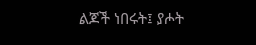ልጆች ነበሩት፤ ያሖት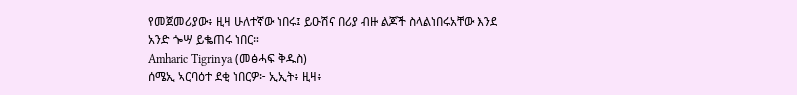የመጀመሪያው፥ ዚዛ ሁለተኛው ነበሩ፤ ይዑሽና በሪያ ብዙ ልጆች ስላልነበሩአቸው እንደ አንድ ጐሣ ይቈጠሩ ነበር።
Amharic Tigrinya (መፅሓፍ ቅዱስ)
ሰሜኢ ኣርባዕተ ደቂ ነበርዎ፦ ኢኢት፥ ዚዛ፥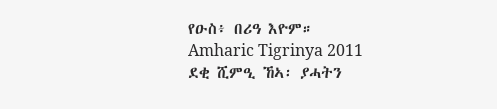የዑስ፥ በሪዓ እዮም።
Amharic Tigrinya 2011
ደቂ ሺምዒ ኸኣ፡ ያሓትን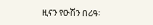ዚናን የዑሽን በሪዓ፡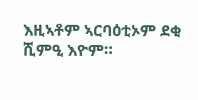እዚኣቶም ኣርባዕቲኦም ደቂ ሺምዒ እዮም።